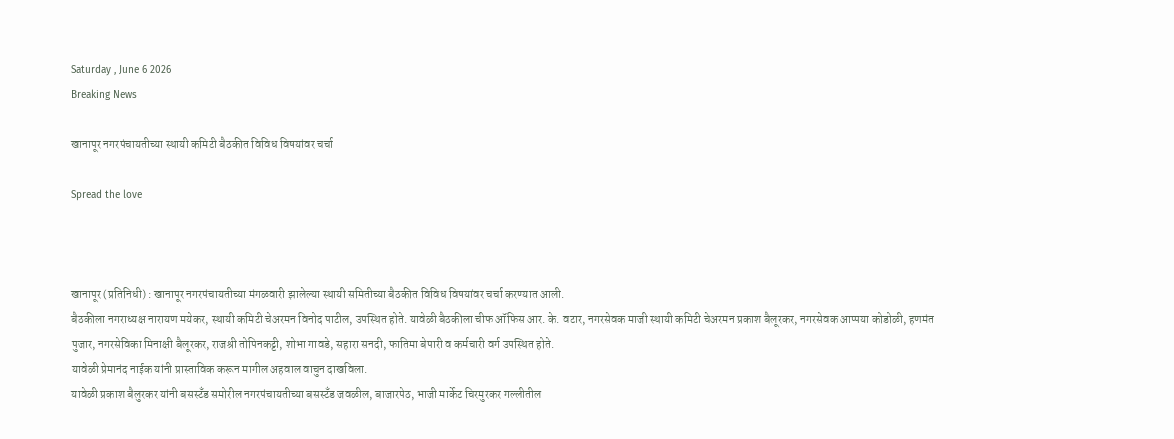Saturday , June 6 2026
Breaking News

खानापूर नगरपंचायतीच्या स्थायी कमिटी बैठकीत विविध विषयांवर चर्चा

Spread the love



खानापूर (प्रतिनिधी) : खानापूर नगरपंचायतीच्या मंगळवारी झालेल्या स्थायी समितीच्या बैठकीत विविध विषयांवर चर्चा करण्यात आली.
बैठकीला नगराध्यक्ष नारायण मयेकर, स्थायी कमिटी चेअरमन विनोद पाटील, उपस्थित होते. यावेळी बैठकीला चीफ ऑफिस आर. के. वटार, नगरसेवक माजी स्थायी कमिटी चेअरमन प्रकाश बैलूरकर, नगरसेवक आप्पया कोडोळी, हणमंत पुजार, नगरसेविका मिनाक्षी बैलूरकर, राजश्री तोपिनकट्टी, शोभा गावडे, सहारा सनदी, फातिमा बेपारी व कर्मचारी वर्ग उपस्थित होते.
यावेळी प्रेमानंद नाईक यांनी प्रास्ताविक करून मागील अहवाल वाचुन दाखविला.
यावेळी प्रकाश बैलुरकर यांनी बसस्टँड समोरील नगरपंचायतीच्या बसस्टँड जवळील, बाजारपेठ, भाजी मार्केट चिरमुरकर गल्लीतील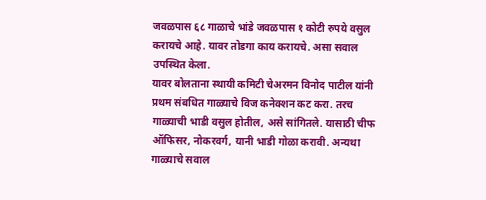जवळपास ६८ गाळाचे भांडे जवळपास १ कोटी रुपये वसुल करायचे आहे. यावर तोडगा काय करायचे. असा सवाल उपस्थित केला.
यावर बोलताना स्थायी कमिटी चेअरमन विनोद पाटील यांनी प्रथम संबधित गाळ्याचे विज कनेक्शन कट करा. तरच गाळ्याची भाडी वसुल होतील, असे सांगितले. यासाठी चीफ ऑफिसर, नोकरवर्ग, यानी भाडी गोळा करावी. अन्यथा गाळ्याचे सवाल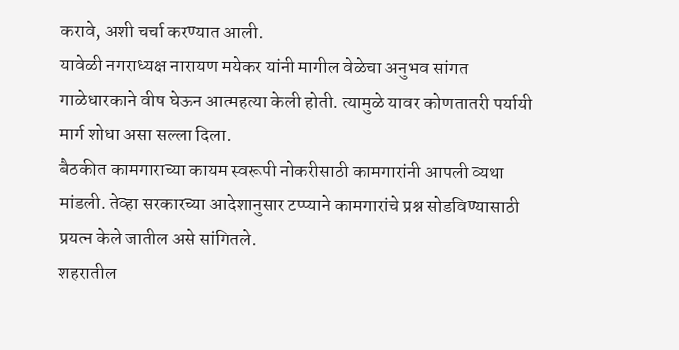करावे, अशी चर्चा करण्यात आली.
यावेळी नगराध्यक्ष नारायण मयेकर यांनी मागील वेळेचा अनुभव सांगत गाळेधारकाने वीष घेऊन आत्महत्या केली होती. त्यामुळे यावर कोणतातरी पर्यायी मार्ग शोधा असा सल्ला दिला.
बैठकीत कामगाराच्या कायम स्वरूपी नोकरीसाठी कामगारांनी आपली व्यथा मांडली. तेव्हा सरकारच्या आदेशानुसार टप्प्याने कामगारांचे प्रश्न सोडविण्यासाठी प्रयत्न केले जातील असे सांगितले.
शहरातील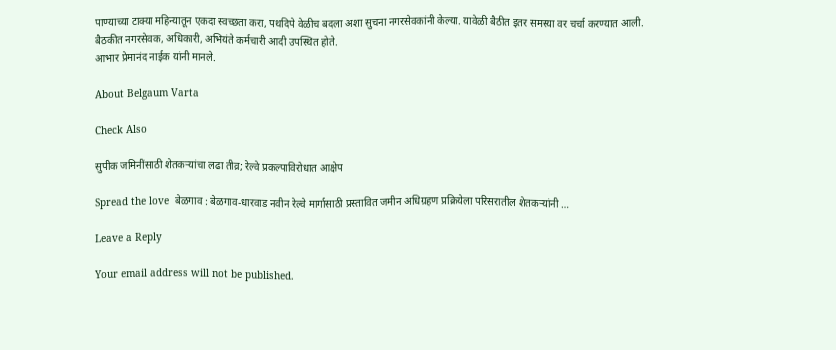पाण्याच्या टाक्या महिन्यातून एकदा स्वच्छता करा, पथदिपे वेळीच बदला अशा सुचना नगरसेवकांनी केल्या. यावेळी बैठीत इतर समस्या वर चर्चा करण्यात आली.
बैठकीत नगरसेवक, अधिकारी, अभियंते कर्मचारी आदी उपस्थित होते.
आभार प्रेमानंद नाईक यांनी मानले.

About Belgaum Varta

Check Also

सुपीक जमिनींसाठी शेतकऱ्यांचा लढा तीव्र; रेल्वे प्रकल्पाविरोधात आक्षेप

Spread the love  बेळगाव : बेळगाव-धारवाड नवीन रेल्वे मार्गासाठी प्रस्तावित जमीन अधिग्रहण प्रक्रियेला परिसरातील शेतकऱ्यांनी …

Leave a Reply

Your email address will not be published.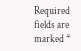Required fields are marked *